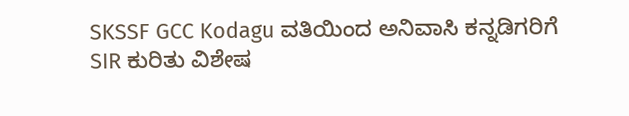SKSSF GCC Kodagu ವತಿಯಿಂದ ಅನಿವಾಸಿ ಕನ್ನಡಿಗರಿಗೆ SIR ಕುರಿತು ವಿಶೇಷ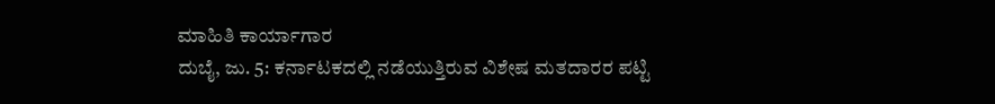ಮಾಹಿತಿ ಕಾರ್ಯಾಗಾರ
ದುಬೈ, ಜು. 5: ಕರ್ನಾಟಕದಲ್ಲಿ ನಡೆಯುತ್ತಿರುವ ವಿಶೇಷ ಮತದಾರರ ಪಟ್ಟಿ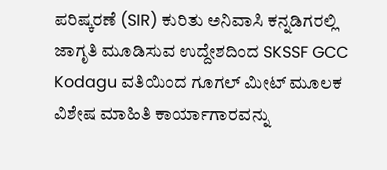ಪರಿಷ್ಕರಣೆ (SIR) ಕುರಿತು ಅನಿವಾಸಿ ಕನ್ನಡಿಗರಲ್ಲಿ ಜಾಗೃತಿ ಮೂಡಿಸುವ ಉದ್ದೇಶದಿಂದ SKSSF GCC Kodagu ವತಿಯಿಂದ ಗೂಗಲ್ ಮೀಟ್ ಮೂಲಕ ವಿಶೇಷ ಮಾಹಿತಿ ಕಾರ್ಯಾಗಾರವನ್ನು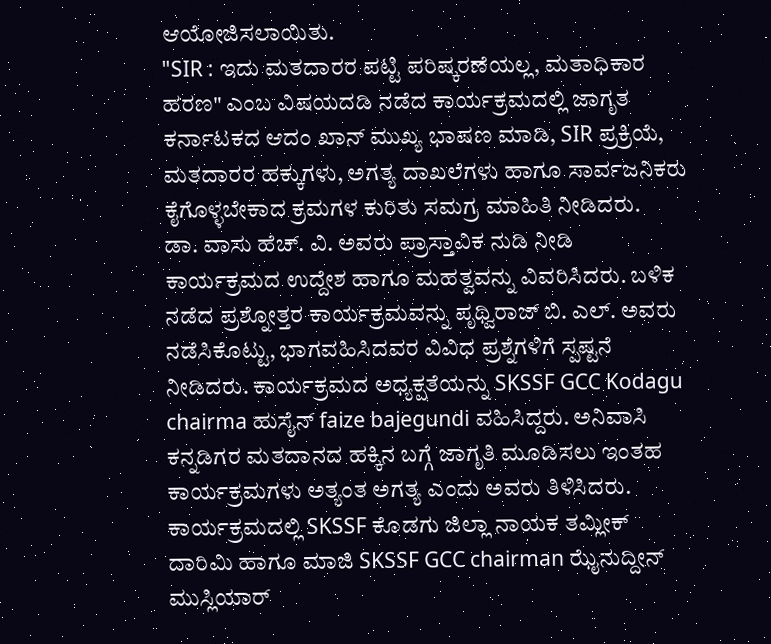ಆಯೋಜಿಸಲಾಯಿತು.
"SIR : ಇದು ಮತದಾರರ ಪಟ್ಟಿ ಪರಿಷ್ಕರಣೆಯಲ್ಲ, ಮತಾಧಿಕಾರ ಹರಣ" ಎಂಬ ವಿಷಯದಡಿ ನಡೆದ ಕಾರ್ಯಕ್ರಮದಲ್ಲಿ ಜಾಗೃತ ಕರ್ನಾಟಕದ ಆದಂ ಖಾನ್ ಮುಖ್ಯ ಭಾಷಣ ಮಾಡಿ, SIR ಪ್ರಕ್ರಿಯೆ, ಮತದಾರರ ಹಕ್ಕುಗಳು, ಅಗತ್ಯ ದಾಖಲೆಗಳು ಹಾಗೂ ಸಾರ್ವಜನಿಕರು ಕೈಗೊಳ್ಳಬೇಕಾದ ಕ್ರಮಗಳ ಕುರಿತು ಸಮಗ್ರ ಮಾಹಿತಿ ನೀಡಿದರು.
ಡಾ. ವಾಸು ಹೆಚ್. ವಿ. ಅವರು ಪ್ರಾಸ್ತಾವಿಕ ನುಡಿ ನೀಡಿ ಕಾರ್ಯಕ್ರಮದ ಉದ್ದೇಶ ಹಾಗೂ ಮಹತ್ವವನ್ನು ವಿವರಿಸಿದರು. ಬಳಿಕ ನಡೆದ ಪ್ರಶ್ನೋತ್ತರ ಕಾರ್ಯಕ್ರಮವನ್ನು ಪೃಥ್ವಿರಾಜ್ ಬಿ. ಎಲ್. ಅವರು ನಡೆಸಿಕೊಟ್ಟು, ಭಾಗವಹಿಸಿದವರ ವಿವಿಧ ಪ್ರಶ್ನೆಗಳಿಗೆ ಸ್ಪಷ್ಟನೆ ನೀಡಿದರು. ಕಾರ್ಯಕ್ರಮದ ಅಧ್ಯಕ್ಷತೆಯನ್ನು SKSSF GCC Kodagu chairma ಹುಸೈನ್ faize bajegundi ವಹಿಸಿದ್ದರು. ಅನಿವಾಸಿ ಕನ್ನಡಿಗರ ಮತದಾನದ ಹಕ್ಕಿನ ಬಗ್ಗೆ ಜಾಗೃತಿ ಮೂಡಿಸಲು ಇಂತಹ ಕಾರ್ಯಕ್ರಮಗಳು ಅತ್ಯಂತ ಅಗತ್ಯ ಎಂದು ಅವರು ತಿಳಿಸಿದರು.
ಕಾರ್ಯಕ್ರಮದಲ್ಲಿ SKSSF ಕೊಡಗು ಜಿಲ್ಲಾ ನಾಯಕ ತಮ್ಲೀಕ್ ದಾರಿಮಿ ಹಾಗೂ ಮಾಜಿ SKSSF GCC chairman ಝೈನುದ್ದೀನ್ ಮುಸ್ಲಿಯಾರ್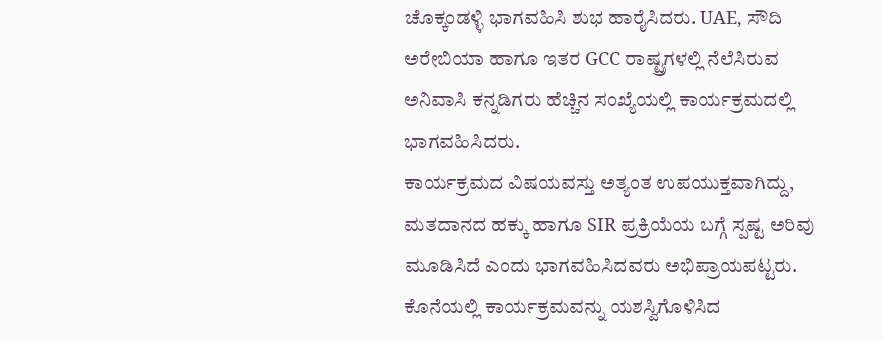ಚೊಕ್ಕಂಡಳ್ಳಿ ಭಾಗವಹಿಸಿ ಶುಭ ಹಾರೈಸಿದರು. UAE, ಸೌದಿ ಅರೇಬಿಯಾ ಹಾಗೂ ಇತರ GCC ರಾಷ್ಟ್ರಗಳಲ್ಲಿ ನೆಲೆಸಿರುವ ಅನಿವಾಸಿ ಕನ್ನಡಿಗರು ಹೆಚ್ಚಿನ ಸಂಖ್ಯೆಯಲ್ಲಿ ಕಾರ್ಯಕ್ರಮದಲ್ಲಿ ಭಾಗವಹಿಸಿದರು.
ಕಾರ್ಯಕ್ರಮದ ವಿಷಯವಸ್ತು ಅತ್ಯಂತ ಉಪಯುಕ್ತವಾಗಿದ್ದು, ಮತದಾನದ ಹಕ್ಕು ಹಾಗೂ SIR ಪ್ರಕ್ರಿಯೆಯ ಬಗ್ಗೆ ಸ್ಪಷ್ಟ ಅರಿವು ಮೂಡಿಸಿದೆ ಎಂದು ಭಾಗವಹಿಸಿದವರು ಅಭಿಪ್ರಾಯಪಟ್ಟರು. ಕೊನೆಯಲ್ಲಿ ಕಾರ್ಯಕ್ರಮವನ್ನು ಯಶಸ್ವಿಗೊಳಿಸಿದ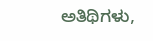ಅತಿಥಿಗಳು,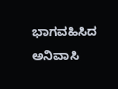ಭಾಗವಹಿಸಿದ ಅನಿವಾಸಿ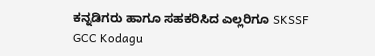ಕನ್ನಡಿಗರು ಹಾಗೂ ಸಹಕರಿಸಿದ ಎಲ್ಲರಿಗೂ SKSSF GCC Kodagu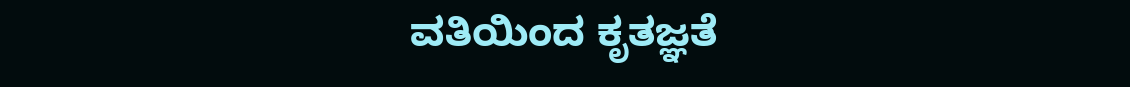ವತಿಯಿಂದ ಕೃತಜ್ಞತೆ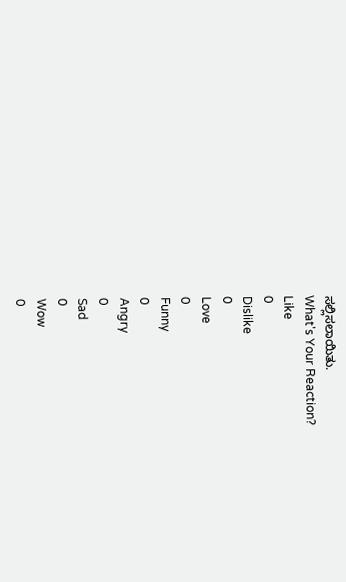ಸಲ್ಲಿಸಲಾಯಿತು.
What's Your Reaction?
Like
0
Dislike
0
Love
0
Funny
0
Angry
0
Sad
0
Wow
0